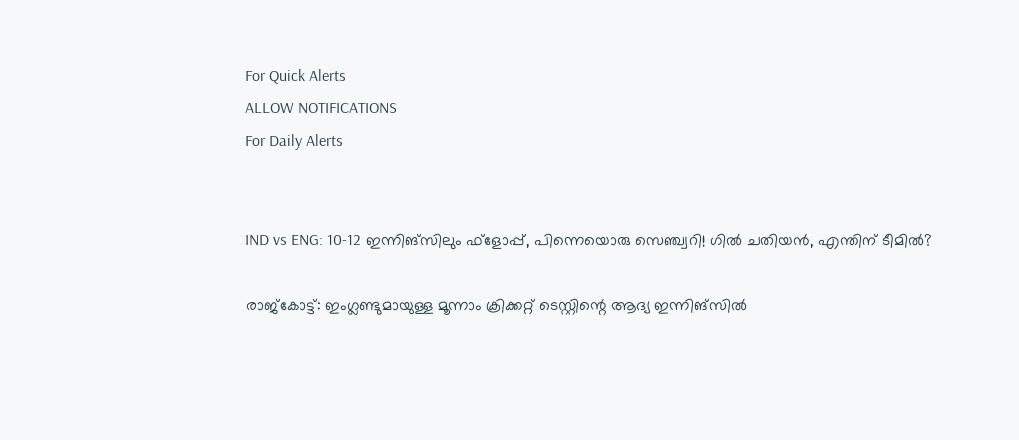For Quick Alerts
ALLOW NOTIFICATIONS
For Daily Alerts


IND vs ENG: 10-12 ഇന്നിങ്‌സിലും ഫ്‌ളോപ്പ്, പിന്നെയൊരു സെഞ്ച്വറി! ഗില്‍ ചതിയന്‍, എന്തിന് ടീമില്‍?

രാജ്‌കോട്ട്: ഇംഗ്ലണ്ടുമായുള്ള മൂന്നാം ക്രിക്കറ്റ് ടെസ്റ്റിന്റെ ആദ്യ ഇന്നിങ്‌സില്‍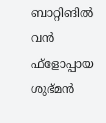ബാറ്റിങില്‍ വന്‍ ഫ്‌ളോപ്പായ ശുഭ്മന്‍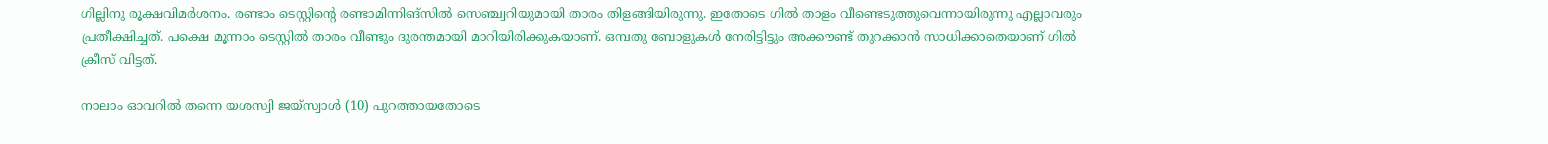ഗില്ലിനു രൂക്ഷവിമര്‍ശനം. രണ്ടാം ടെസ്റ്റിന്റെ രണ്ടാമിന്നിങ്‌സില്‍ സെഞ്ച്വറിയുമായി താരം തിളങ്ങിയിരുന്നു. ഇതോടെ ഗില്‍ താളം വീണ്ടെടുത്തുവെന്നായിരുന്നു എല്ലാവരും പ്രതീക്ഷിച്ചത്. പക്ഷെ മൂന്നാം ടെസ്റ്റില്‍ താരം വീണ്ടും ദുരന്തമായി മാറിയിരിക്കുകയാണ്. ഒമ്പതു ബോളുകള്‍ നേരിട്ടിട്ടും അക്കൗണ്ട് തുറക്കാന്‍ സാധിക്കാതെയാണ് ഗില്‍ ക്രീസ് വിട്ടത്.

നാലാം ഓവറില്‍ തന്നെ യശസ്വി ജയ്‌സ്വാള്‍ (10) പുറത്തായതോടെ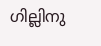ഗില്ലിനു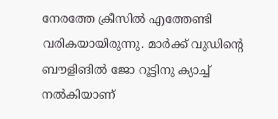നേരത്തേ ക്രീസില്‍ എത്തേണ്ടി വരികയായിരുന്നു. മാര്‍ക്ക് വുഡിന്റെ ബൗളിങില്‍ ജോ റൂട്ടിനു ക്യാച്ച് നല്‍കിയാണ്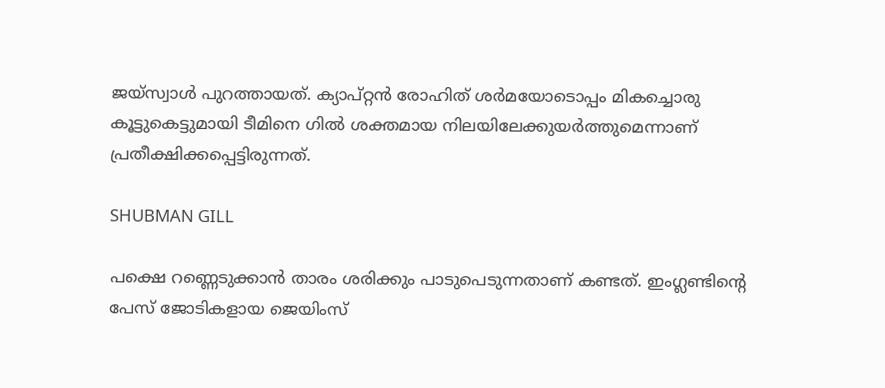ജയ്‌സ്വാള്‍ പുറത്തായത്. ക്യാപ്റ്റന്‍ രോഹിത് ശര്‍മയോടൊപ്പം മികച്ചൊരു കൂട്ടുകെട്ടുമായി ടീമിനെ ഗില്‍ ശക്തമായ നിലയിലേക്കുയര്‍ത്തുമെന്നാണ് പ്രതീക്ഷിക്കപ്പെട്ടിരുന്നത്.

SHUBMAN GILL

പക്ഷെ റണ്ണെടുക്കാന്‍ താരം ശരിക്കും പാടുപെടുന്നതാണ് കണ്ടത്. ഇംഗ്ലണ്ടിന്റെ പേസ് ജോടികളായ ജെയിംസ്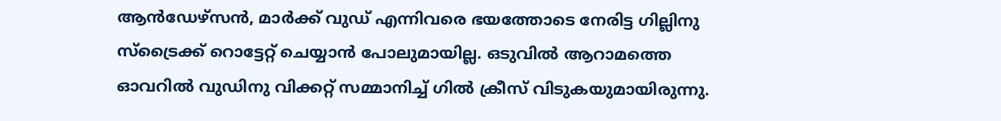ആന്‍ഡേഴ്‌സന്‍, മാര്‍ക്ക് വുഡ് എന്നിവരെ ഭയത്തോടെ നേരിട്ട ഗില്ലിനു സ്‌ട്രൈക്ക് റൊട്ടേറ്റ് ചെയ്യാന്‍ പോലുമായില്ല. ഒടുവില്‍ ആറാമത്തെ ഓവറില്‍ വുഡിനു വിക്കറ്റ് സമ്മാനിച്ച് ഗില്‍ ക്രീസ് വിടുകയുമായിരുന്നു.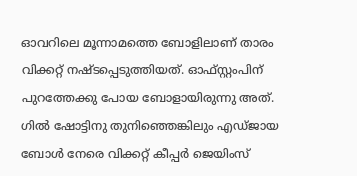ഓവറിലെ മൂന്നാമത്തെ ബോളിലാണ് താരം വിക്കറ്റ് നഷ്ടപ്പെടുത്തിയത്. ഓഫ്സ്റ്റംപിന് പുറത്തേക്കു പോയ ബോളായിരുന്നു അത്. ഗില്‍ ഷോട്ടിനു തുനിഞ്ഞെങ്കിലും എഡ്ജായ ബോള്‍ നേരെ വിക്കറ്റ് കീപ്പര്‍ ജെയിംസ്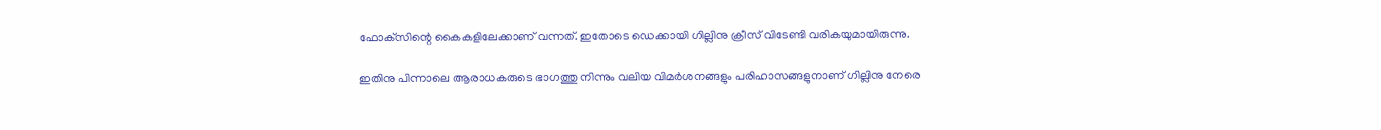ഫോക്‌സിന്റെ കൈകളിലേക്കാണ് വന്നത്. ഇതോടെ ഡെക്കായി ഗില്ലിനു ക്രീസ് വിടേണ്ടി വരികയുമായിരുന്നു.

ഇതിനു പിന്നാലെ ആരാധകരുടെ ഭാഗത്തു നിന്നും വലിയ വിമര്‍ശനങ്ങളും പരിഹാസങ്ങളുനാണ് ഗില്ലിനു നേരെ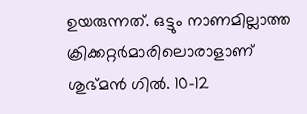ഉയരുന്നത്. ഒട്ടും നാണമില്ലാത്ത ക്രിക്കറ്റര്‍മാരിലൊരാളാണ് ശുഭ്മന്‍ ഗില്‍. 10-12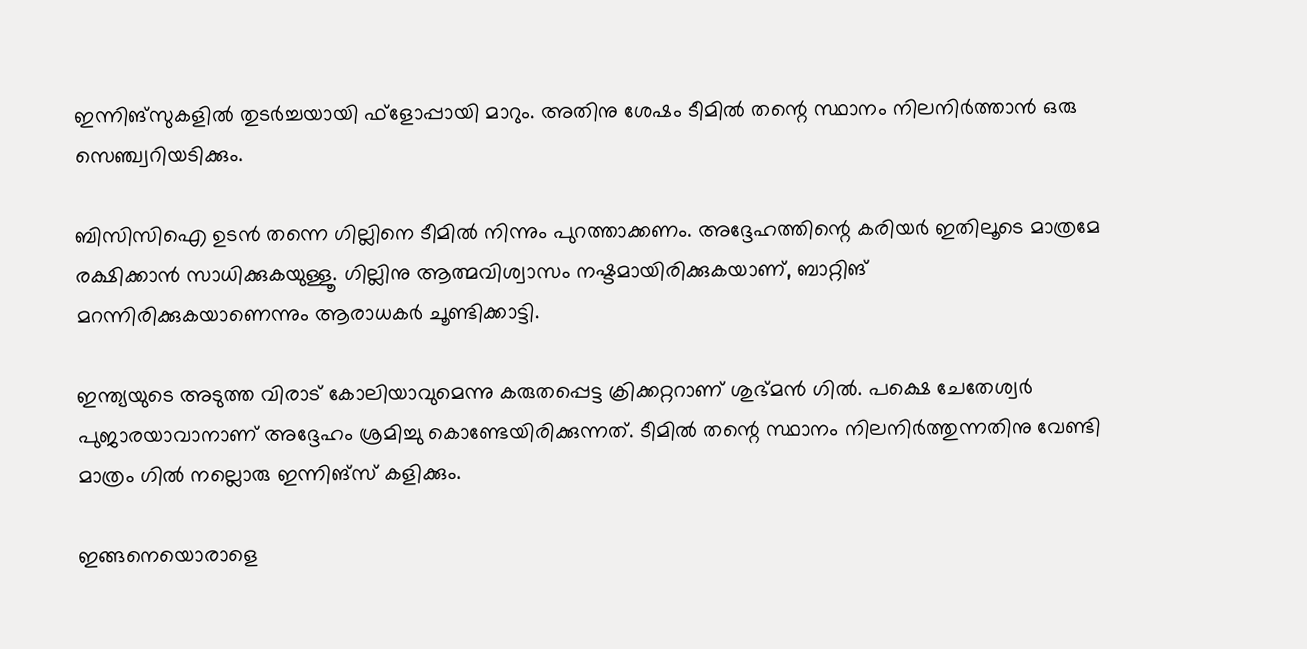ഇന്നിങ്‌സുകളില്‍ തുടര്‍ച്ചയായി ഫ്‌ളോപ്പായി മാറും. അതിനു ശേഷം ടീമില്‍ തന്റെ സ്ഥാനം നിലനിര്‍ത്താന്‍ ഒരു സെഞ്ച്വറിയടിക്കും.

ബിസിസിഐ ഉടന്‍ തന്നെ ഗില്ലിനെ ടീമില്‍ നിന്നും പുറത്താക്കണം. അദ്ദേഹത്തിന്റെ കരിയര്‍ ഇതിലൂടെ മാത്രമേ രക്ഷിക്കാന്‍ സാധിക്കുകയുള്ളൂ. ഗില്ലിനു ആത്മവിശ്വാസം നഷ്ടമായിരിക്കുകയാണ്, ബാറ്റിങ് മറന്നിരിക്കുകയാണെന്നും ആരാധകര്‍ ചൂണ്ടിക്കാട്ടി.

ഇന്ത്യയുടെ അടുത്ത വിരാട് കോലിയാവുമെന്നു കരുതപ്പെട്ട ക്രിക്കറ്ററാണ് ശുഭ്മന്‍ ഗില്‍. പക്ഷെ ചേതേശ്വര്‍ പുജാരയാവാനാണ് അദ്ദേഹം ശ്രമിച്ചു കൊണ്ടേയിരിക്കുന്നത്. ടീമില്‍ തന്റെ സ്ഥാനം നിലനിര്‍ത്തുന്നതിനു വേണ്ടി മാത്രം ഗില്‍ നല്ലൊരു ഇന്നിങ്‌സ് കളിക്കും.

ഇങ്ങനെയൊരാളെ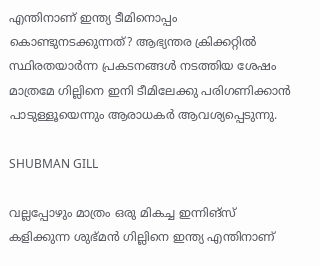എന്തിനാണ് ഇന്ത്യ ടീമിനൊപ്പം കൊണ്ടുനടക്കുന്നത്? ആഭ്യന്തര ക്രിക്കറ്റില്‍ സ്ഥിരതയാര്‍ന്ന പ്രകടനങ്ങള്‍ നടത്തിയ ശേഷം മാത്രമേ ഗില്ലിനെ ഇനി ടീമിലേക്കു പരിഗണിക്കാന്‍ പാടുള്ളൂയെന്നും ആരാധകര്‍ ആവശ്യപ്പെടുന്നു.

SHUBMAN GILL

വല്ലപ്പോഴും മാത്രം ഒരു മികച്ച ഇന്നിങ്‌സ് കളിക്കുന്ന ശുഭ്മന്‍ ഗില്ലിനെ ഇന്ത്യ എന്തിനാണ്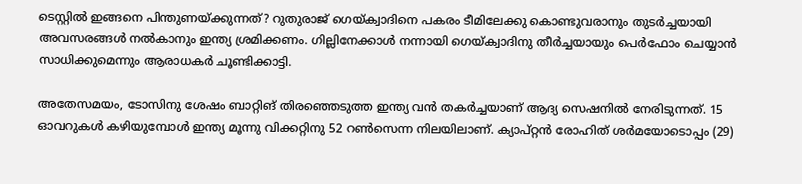ടെസ്റ്റില്‍ ഇങ്ങനെ പിന്തുണയ്ക്കുന്നത്? റുതുരാജ് ഗെയ്ക്വാദിനെ പകരം ടീമിലേക്കു കൊണ്ടുവരാനും തുടര്‍ച്ചയായി അവസരങ്ങള്‍ നല്‍കാനും ഇന്ത്യ ശ്രമിക്കണം. ഗില്ലിനേക്കാള്‍ നന്നായി ഗെയ്ക്വാദിനു തീര്‍ച്ചയായും പെര്‍ഫോം ചെയ്യാന്‍ സാധിക്കുമെന്നും ആരാധകര്‍ ചൂണ്ടിക്കാട്ടി.

അതേസമയം, ടോസിനു ശേഷം ബാറ്റിങ് തിരഞ്ഞെടുത്ത ഇന്ത്യ വന്‍ തകര്‍ച്ചയാണ് ആദ്യ സെഷനില്‍ നേരിടുന്നത്. 15 ഓവറുകള്‍ കഴിയുമ്പോള്‍ ഇന്ത്യ മൂന്നു വിക്കറ്റിനു 52 റണ്‍സെന്ന നിലയിലാണ്. ക്യാപ്റ്റന്‍ രോഹിത് ശര്‍മയോടൊപ്പം (29)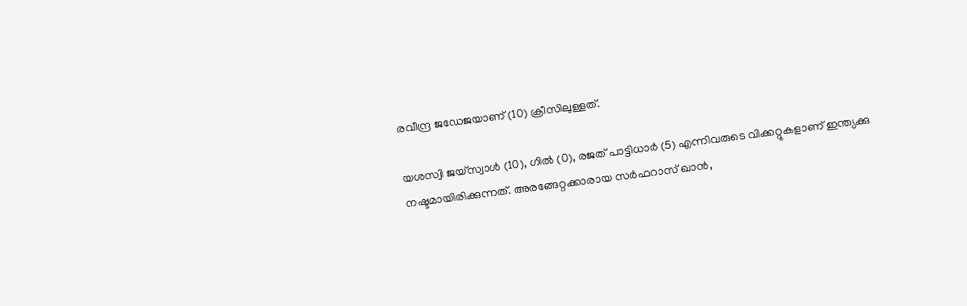രവീന്ദ്ര ജഡേജയാണ് (10) ക്രീസിലുള്ളത്.

യശസ്വി ജയ്‌സ്വാള്‍ (10), ഗില്‍ (0), രജത് പാട്ടിധാര്‍ (5) എന്നിവരുടെ വിക്കറ്റുകളാണ് ഇന്ത്യക്കു നഷ്ടമായിരിക്കുന്നത്. അരങ്ങേറ്റക്കാരായ സര്‍ഫറാസ് ഖാന്‍,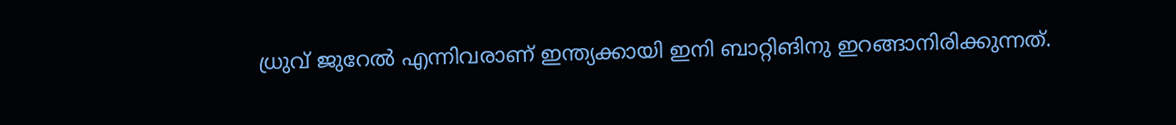ധ്രുവ് ജുറേല്‍ എന്നിവരാണ് ഇന്ത്യക്കായി ഇനി ബാറ്റിങിനു ഇറങ്ങാനിരിക്കുന്നത്.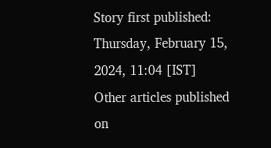Story first published: Thursday, February 15, 2024, 11:04 [IST]
Other articles published on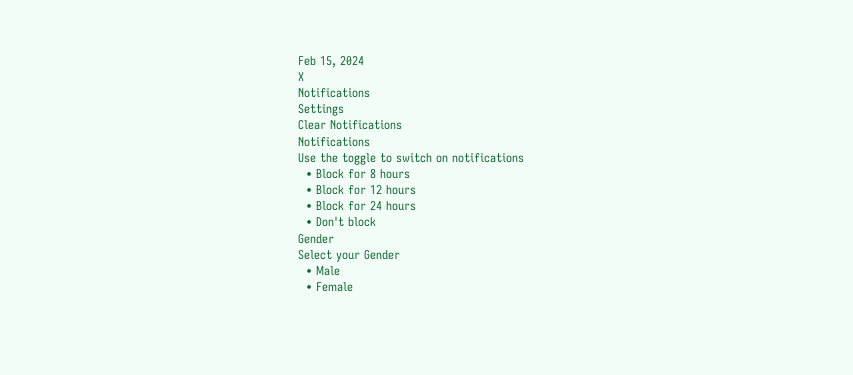Feb 15, 2024
X
Notifications
Settings
Clear Notifications
Notifications
Use the toggle to switch on notifications
  • Block for 8 hours
  • Block for 12 hours
  • Block for 24 hours
  • Don't block
Gender
Select your Gender
  • Male
  • Female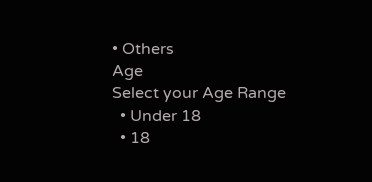• Others
Age
Select your Age Range
  • Under 18
  • 18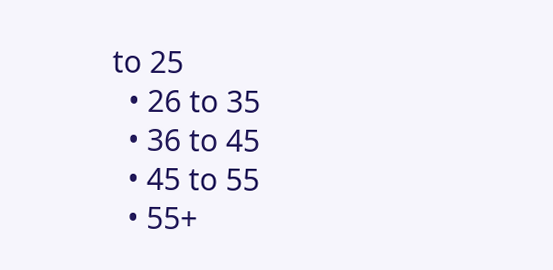to 25
  • 26 to 35
  • 36 to 45
  • 45 to 55
  • 55+